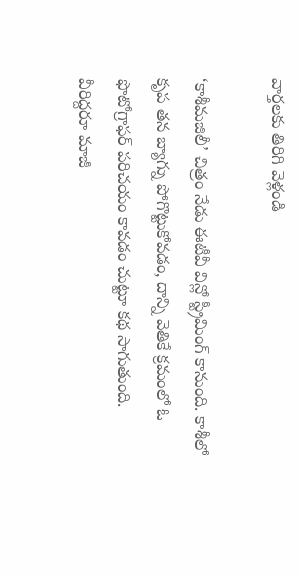వార్తలకు తిరిగి వెళ్లండి

‘కాశీమజిలీ’ చిత్రం నేడు ఈటీవీ విన్లో స్ట్రీమింగ్ కానుంది. కాశీలో కృప తన బ్యాగ్ను పోగొట్టుకోవడం, దాన్ని వెతికే క్రమంలో ఓ ఫొటోగ్రాఫర్ పరిచయం కావడం చుట్టూ కథ సాగుతుంది.
వీరిద్దరూ మాజీ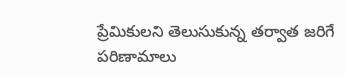ప్రేమికులని తెలుసుకున్న తర్వాత జరిగే పరిణామాలు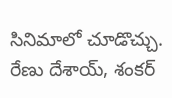సినిమాలో చూడొచ్చు. రేణు దేశాయ్, శంకర్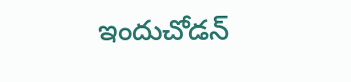ఇందుచోడన్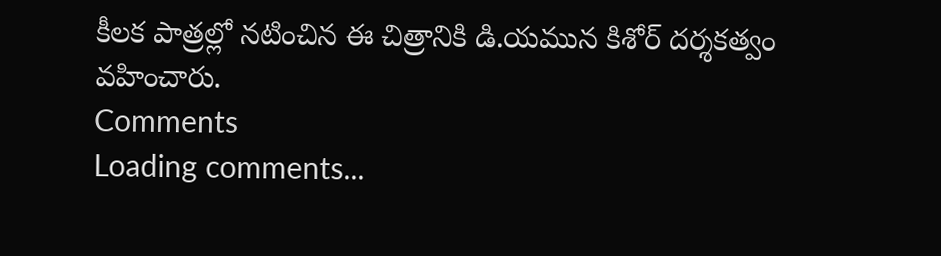కీలక పాత్రల్లో నటించిన ఈ చిత్రానికి డి.యమున కిశోర్ దర్శకత్వం వహించారు.
Comments
Loading comments...